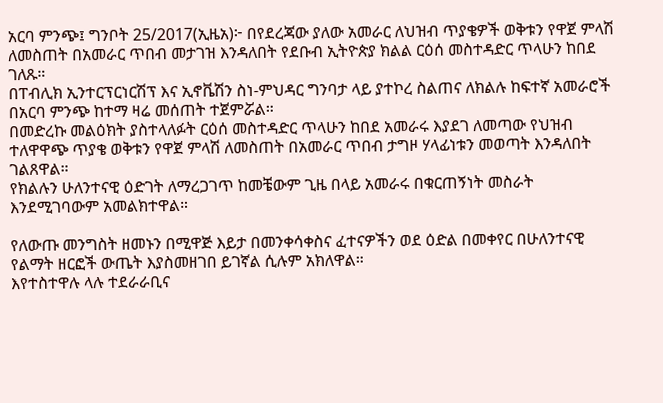አርባ ምንጭ፤ ግንቦት 25/2017(ኢዜአ)፦ በየደረጃው ያለው አመራር ለህዝብ ጥያቄዎች ወቅቱን የዋጀ ምላሽ ለመስጠት በአመራር ጥበብ መታገዝ እንዳለበት የደቡብ ኢትዮጵያ ክልል ርዕሰ መስተዳድር ጥላሁን ከበደ ገለጹ።
በፐብሊክ ኢንተርፕርነርሽፕ እና ኢኖቬሽን ስነ-ምህዳር ግንባታ ላይ ያተኮረ ስልጠና ለክልሉ ከፍተኛ አመራሮች በአርባ ምንጭ ከተማ ዛሬ መሰጠት ተጀምሯል።
በመድረኩ መልዕክት ያስተላለፉት ርዕሰ መስተዳድር ጥላሁን ከበደ አመራሩ እያደገ ለመጣው የህዝብ ተለዋዋጭ ጥያቄ ወቅቱን የዋጀ ምላሽ ለመስጠት በአመራር ጥበብ ታግዞ ሃላፊነቱን መወጣት እንዳለበት ገልጸዋል።
የክልሉን ሁለንተናዊ ዕድገት ለማረጋገጥ ከመቼውም ጊዜ በላይ አመራሩ በቁርጠኝነት መስራት እንደሚገባውም አመልክተዋል።

የለውጡ መንግስት ዘመኑን በሚዋጅ እይታ በመንቀሳቀስና ፈተናዎችን ወደ ዕድል በመቀየር በሁለንተናዊ የልማት ዘርፎች ውጤት እያስመዘገበ ይገኛል ሲሉም አክለዋል።
እየተስተዋሉ ላሉ ተደራራቢና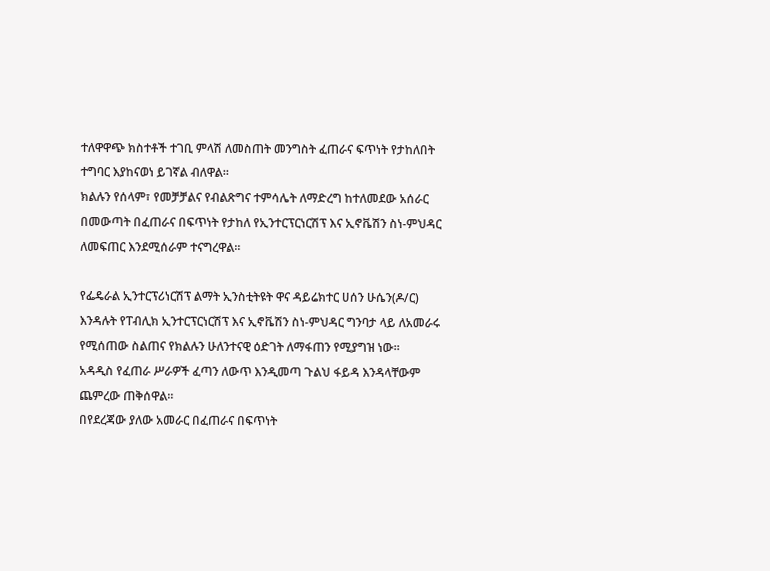ተለዋዋጭ ክስተቶች ተገቢ ምላሽ ለመስጠት መንግስት ፈጠራና ፍጥነት የታከለበት ተግባር እያከናወነ ይገኛል ብለዋል።
ክልሉን የሰላም፣ የመቻቻልና የብልጽግና ተምሳሌት ለማድረግ ከተለመደው አሰራር በመውጣት በፈጠራና በፍጥነት የታከለ የኢንተርፕርነርሽፕ እና ኢኖቬሽን ስነ-ምህዳር ለመፍጠር እንደሚሰራም ተናግረዋል።

የፌዴራል ኢንተርፕሪነርሽፕ ልማት ኢንስቲትዩት ዋና ዳይሬክተር ሀሰን ሁሴን(ዶ/ር) እንዳሉት የፐብሊክ ኢንተርፕርነርሽፕ እና ኢኖቬሽን ስነ-ምህዳር ግንባታ ላይ ለአመራሩ የሚሰጠው ስልጠና የክልሉን ሁለንተናዊ ዕድገት ለማፋጠን የሚያግዝ ነው።
አዳዲስ የፈጠራ ሥራዎች ፈጣን ለውጥ እንዲመጣ ጉልህ ፋይዳ እንዳላቸውም ጨምረው ጠቅሰዋል።
በየደረጃው ያለው አመራር በፈጠራና በፍጥነት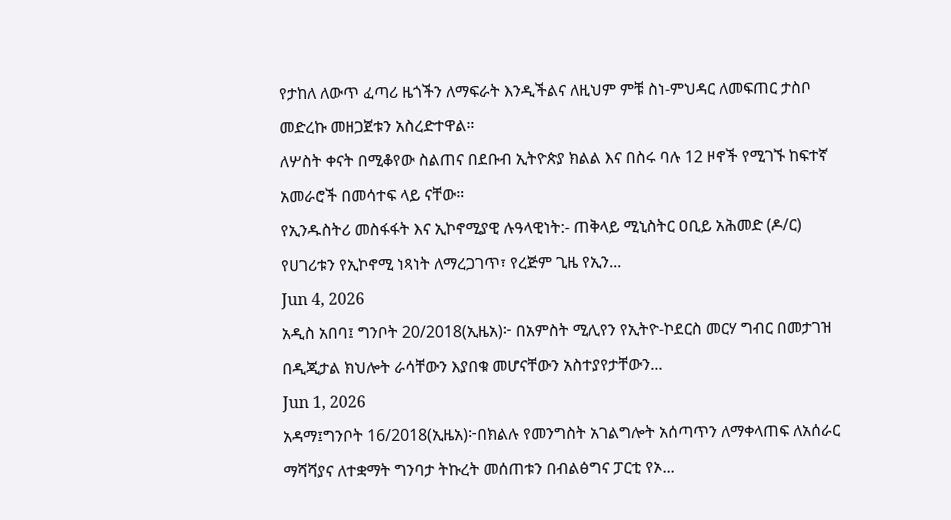የታከለ ለውጥ ፈጣሪ ዜጎችን ለማፍራት እንዲችልና ለዚህም ምቹ ስነ-ምህዳር ለመፍጠር ታስቦ መድረኩ መዘጋጀቱን አስረድተዋል።
ለሦስት ቀናት በሚቆየው ስልጠና በደቡብ ኢትዮጵያ ክልል እና በስሩ ባሉ 12 ዞኖች የሚገኙ ከፍተኛ አመራሮች በመሳተፍ ላይ ናቸው።
የኢንዱስትሪ መስፋፋት እና ኢኮኖሚያዊ ሉዓላዊነት:- ጠቅላይ ሚኒስትር ዐቢይ አሕመድ (ዶ/ር) የሀገሪቱን የኢኮኖሚ ነጻነት ለማረጋገጥ፣ የረጅም ጊዜ የኢን...
Jun 4, 2026
አዲስ አበባ፤ ግንቦት 20/2018(ኢዜአ)፦ በአምስት ሚሊየን የኢትዮ-ኮደርስ መርሃ ግብር በመታገዝ በዲጂታል ክህሎት ራሳቸውን እያበቁ መሆናቸውን አስተያየታቸውን...
Jun 1, 2026
አዳማ፤ግንቦት 16/2018(ኢዜአ)፦በክልሉ የመንግስት አገልግሎት አሰጣጥን ለማቀላጠፍ ለአሰራር ማሻሻያና ለተቋማት ግንባታ ትኩረት መሰጠቱን በብልፅግና ፓርቲ የኦ...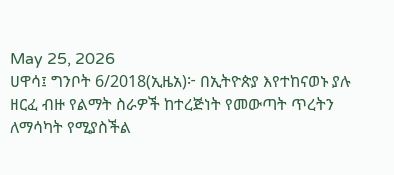May 25, 2026
ሀዋሳ፤ ግንቦት 6/2018(ኢዜአ)፦ በኢትዮጵያ እየተከናወኑ ያሉ ዘርፈ ብዙ የልማት ስራዎች ከተረጅነት የመውጣት ጥረትን ለማሳካት የሚያስችል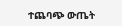ተጨባጭ ውጤት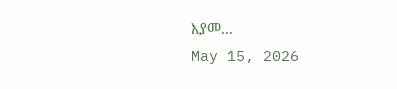እያመ...
May 15, 2026